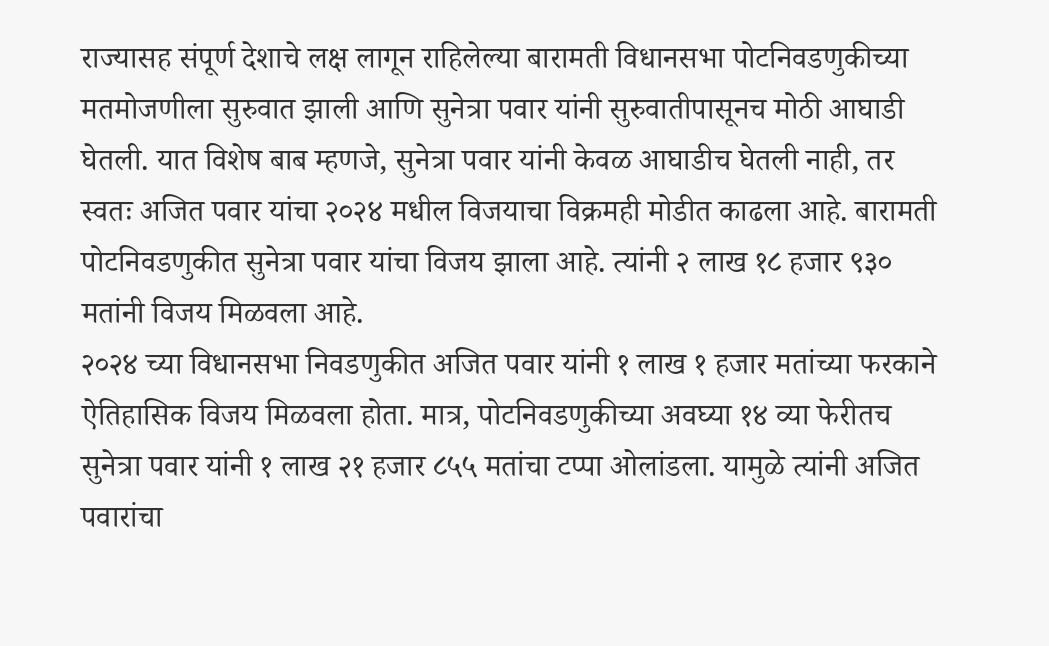राज्यासह संपूर्ण देशाचे लक्ष लागून राहिलेल्या बारामती विधानसभा पोटनिवडणुकीच्या मतमोजणीला सुरुवात झाली आणि सुनेत्रा पवार यांनी सुरुवातीपासूनच मोठी आघाडी घेतली. यात विशेष बाब म्हणजे, सुनेत्रा पवार यांनी केवळ आघाडीच घेतली नाही, तर स्वतः अजित पवार यांचा २०२४ मधील विजयाचा विक्रमही मोडीत काढला आहे. बारामती पोटनिवडणुकीत सुनेत्रा पवार यांचा विजय झाला आहे. त्यांनी २ लाख १८ हजार ९३० मतांनी विजय मिळवला आहे.
२०२४ च्या विधानसभा निवडणुकीत अजित पवार यांनी १ लाख १ हजार मतांच्या फरकाने ऐतिहासिक विजय मिळवला होता. मात्र, पोटनिवडणुकीच्या अवघ्या १४ व्या फेरीतच सुनेत्रा पवार यांनी १ लाख २१ हजार ८५५ मतांचा टप्पा ओलांडला. यामुळे त्यांनी अजित पवारांचा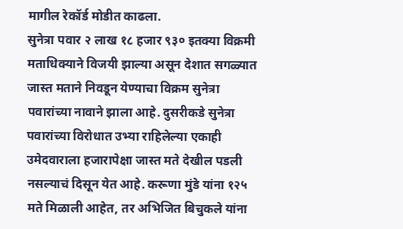मागील रेकॉर्ड मोडीत काढला.
सुनेत्रा पवार २ लाख १८ हजार ९३० इतक्या विक्रमी मताधिक्याने विजयी झाल्या असून देशात सगळ्यात जास्त मताने निवडून येण्याचा विक्रम सुनेत्रा पवारांच्या नावाने झाला आहे. दुसरीकडे सुनेत्रा पवारांच्या विरोधात उभ्या राहिलेल्या एकाही उमेदवाराला हजारापेक्षा जास्त मते देखील पडली नसल्याचं दिसून येत आहे. करूणा मुंडे यांना १२५ मते मिळाली आहेत, तर अभिजित बिचुकले यांना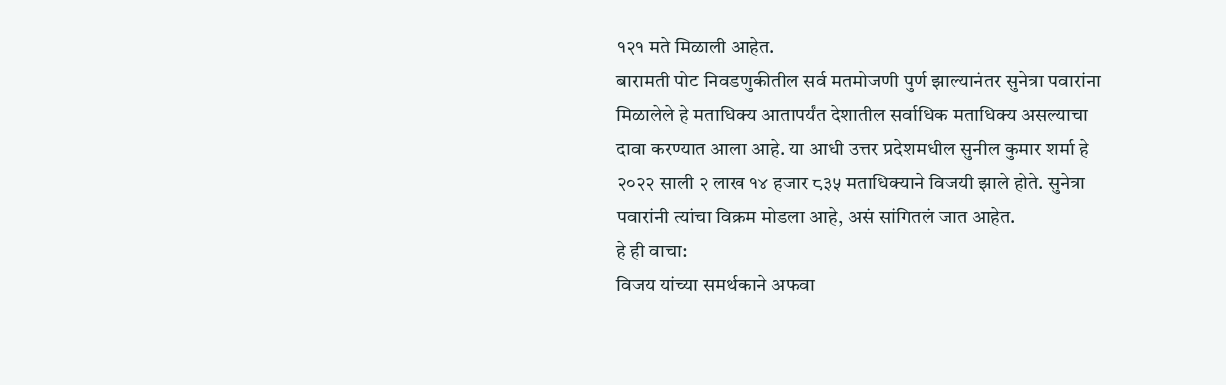१२१ मते मिळाली आहेत.
बारामती पोट निवडणुकीतील सर्व मतमोजणी पुर्ण झाल्यानंतर सुनेत्रा पवारांना मिळालेले हे मताधिक्य आतापर्यंत देशातील सर्वाधिक मताधिक्य असल्याचा दावा करण्यात आला आहे. या आधी उत्तर प्रदेशमधील सुनील कुमार शर्मा हे २०२२ साली २ लाख १४ हजार ८३५ मताधिक्याने विजयी झाले होते. सुनेत्रा पवारांनी त्यांचा विक्रम मोडला आहे, असं सांगितलं जात आहेत.
हे ही वाचा:
विजय यांच्या समर्थकाने अफवा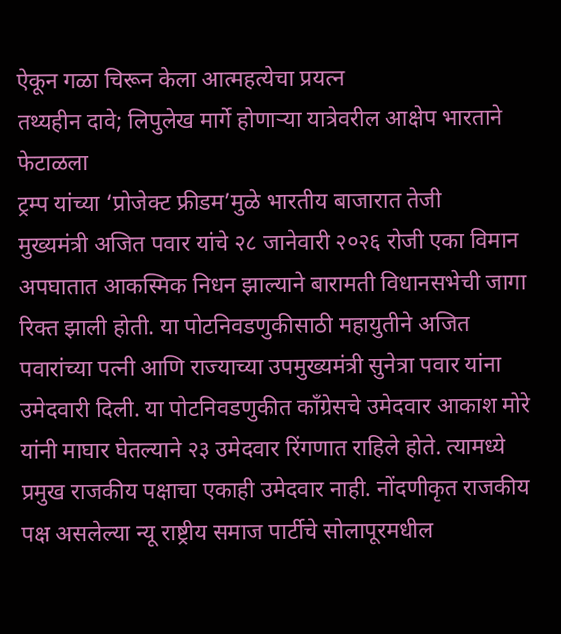ऐकून गळा चिरून केला आत्महत्येचा प्रयत्न
तथ्यहीन दावे; लिपुलेख मार्गे होणाऱ्या यात्रेवरील आक्षेप भारताने फेटाळला
ट्रम्प यांच्या ‘प्रोजेक्ट फ्रीडम’मुळे भारतीय बाजारात तेजी
मुख्यमंत्री अजित पवार यांचे २८ जानेवारी २०२६ रोजी एका विमान अपघातात आकस्मिक निधन झाल्याने बारामती विधानसभेची जागा रिक्त झाली होती. या पोटनिवडणुकीसाठी महायुतीने अजित पवारांच्या पत्नी आणि राज्याच्या उपमुख्यमंत्री सुनेत्रा पवार यांना उमेदवारी दिली. या पोटनिवडणुकीत काँग्रेसचे उमेदवार आकाश मोरे यांनी माघार घेतल्याने २३ उमेदवार रिंगणात राहिले होते. त्यामध्ये प्रमुख राजकीय पक्षाचा एकाही उमेदवार नाही. नोंदणीकृत राजकीय पक्ष असलेल्या न्यू राष्ट्रीय समाज पार्टीचे सोलापूरमधील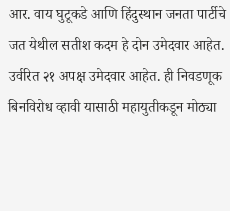आर. वाय घुटूकडे आणि हिंदुस्थान जनता पार्टीचे जत येथील सतीश कदम हे दोन उमेदवार आहेत. उर्वरित २१ अपक्ष उमेदवार आहेत. ही निवडणूक बिनविरोध व्हावी यासाठी महायुतीकडून मोठ्या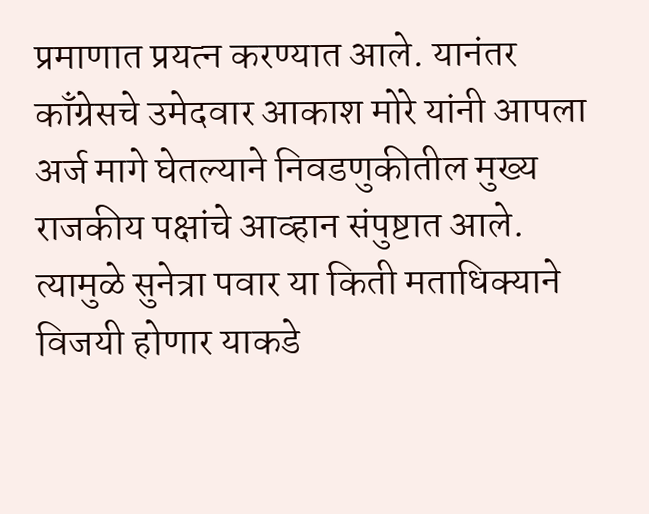प्रमाणात प्रयत्न करण्यात आले. यानंतर काँग्रेसचे उमेदवार आकाश मोरे यांनी आपला अर्ज मागे घेतल्याने निवडणुकीतील मुख्य राजकीय पक्षांचे आव्हान संपुष्टात आले. त्यामुळे सुनेत्रा पवार या किती मताधिक्याने विजयी होणार याकडे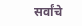सर्वांचे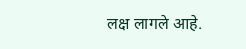लक्ष लागले आहे.